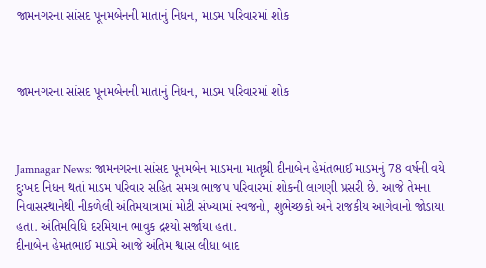જામનગરના સાંસદ પૂનમબેનની માતાનું નિધન, માડમ પરિવારમાં શોક



જામનગરના સાંસદ પૂનમબેનની માતાનું નિધન, માડમ પરિવારમાં શોક



Jamnagar News: જામનગરના સાંસદ પૂનમબેન માડમના માતૃશ્રી દીનાબેન હેમંતભાઈ માડમનું 78 વર્ષની વયે દુઃખદ નિધન થતાં માડમ પરિવાર સહિત સમગ્ર ભાજપ પરિવારમાં શોકની લાગણી પ્રસરી છે. આજે તેમના નિવાસસ્થાનેથી નીકળેલી અંતિમયાત્રામાં મોટી સંખ્યામાં સ્વજનો, શુભેચ્છકો અને રાજકીય આગેવાનો જોડાયા હતા. અંતિમવિધિ દરમિયાન ભાવુક દ્રશ્યો સર્જાયા હતા.
દીનાબેન હેમતભાઈ માડમે આજે અંતિમ શ્વાસ લીધા બાદ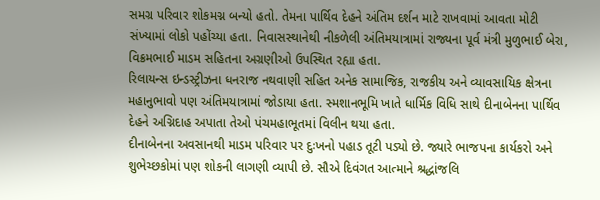સમગ્ર પરિવાર શોકમગ્ન બન્યો હતો. તેમના પાર્થિવ દેહને અંતિમ દર્શન માટે રાખવામાં આવતા મોટી સંખ્યામાં લોકો પહોંચ્યા હતા. નિવાસસ્થાનેથી નીકળેલી અંતિમયાત્રામાં રાજ્યના પૂર્વ મંત્રી મુળુભાઈ બેરા, વિક્રમભાઈ માડમ સહિતના અગ્રણીઓ ઉપસ્થિત રહ્યા હતા.
રિલાયન્સ ઇન્ડસ્ટ્રીઝના ધનરાજ નથવાણી સહિત અનેક સામાજિક, રાજકીય અને વ્યાવસાયિક ક્ષેત્રના મહાનુભાવો પણ અંતિમયાત્રામાં જોડાયા હતા. સ્મશાનભૂમિ ખાતે ધાર્મિક વિધિ સાથે દીનાબેનના પાર્થિવ દેહને અગ્નિદાહ અપાતા તેઓ પંચમહાભૂતમાં વિલીન થયા હતા.
દીનાબેનના અવસાનથી માડમ પરિવાર પર દુઃખનો પહાડ તૂટી પડ્યો છે. જ્યારે ભાજપના કાર્યકરો અને શુભેચ્છકોમાં પણ શોકની લાગણી વ્યાપી છે. સૌએ દિવંગત આત્માને શ્રદ્ધાંજલિ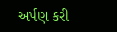અર્પણ કરી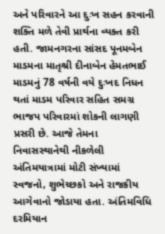અને પરિવારને આ દુઃખ સહન કરવાની શક્તિ મળે તેવી પ્રાર્થના વ્યક્ત કરી હતી. જામનગરના સાંસદ પૂનમબેન માડમના માતૃશ્રી દીનાબેન હેમતભાઈ માડમનું 78 વર્ષની વયે દુઃખદ નિધન થતાં માડમ પરિવાર સહિત સમગ્ર ભાજપ પરિવારમાં શોકની લાગણી પ્રસરી છે. આજે તેમના નિવાસસ્થાનેથી નીકળેલી અંતિમયાત્રામાં મોટી સંખ્યામાં સ્વજનો, શુભેચ્છકો અને રાજકીય આગેવાનો જોડાયા હતા. અંતિમવિધિ દરમિયાન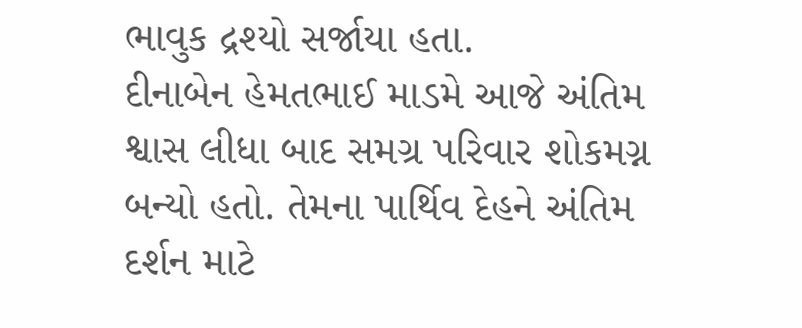ભાવુક દ્રશ્યો સર્જાયા હતા.
દીનાબેન હેમતભાઈ માડમે આજે અંતિમ શ્વાસ લીધા બાદ સમગ્ર પરિવાર શોકમગ્ન બન્યો હતો. તેમના પાર્થિવ દેહને અંતિમ દર્શન માટે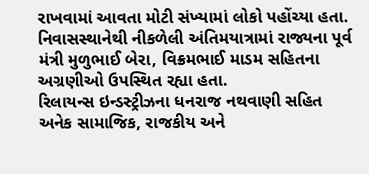રાખવામાં આવતા મોટી સંખ્યામાં લોકો પહોંચ્યા હતા. નિવાસસ્થાનેથી નીકળેલી અંતિમયાત્રામાં રાજ્યના પૂર્વ મંત્રી મુળુભાઈ બેરા, વિક્રમભાઈ માડમ સહિતના અગ્રણીઓ ઉપસ્થિત રહ્યા હતા.
રિલાયન્સ ઇન્ડસ્ટ્રીઝના ધનરાજ નથવાણી સહિત અનેક સામાજિક, રાજકીય અને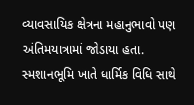વ્યાવસાયિક ક્ષેત્રના મહાનુભાવો પણ અંતિમયાત્રામાં જોડાયા હતા. સ્મશાનભૂમિ ખાતે ધાર્મિક વિધિ સાથે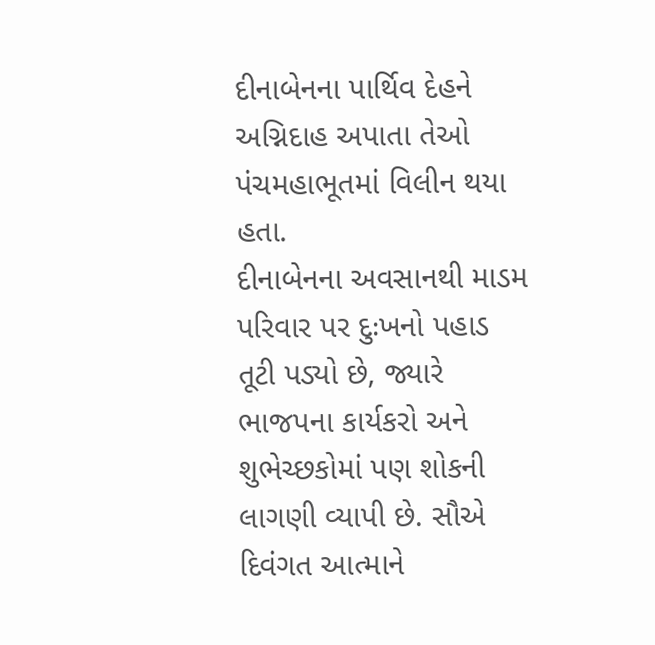દીનાબેનના પાર્થિવ દેહને અગ્નિદાહ અપાતા તેઓ પંચમહાભૂતમાં વિલીન થયા હતા.
દીનાબેનના અવસાનથી માડમ પરિવાર પર દુઃખનો પહાડ તૂટી પડ્યો છે, જ્યારે ભાજપના કાર્યકરો અને શુભેચ્છકોમાં પણ શોકની લાગણી વ્યાપી છે. સૌએ દિવંગત આત્માને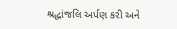શ્રદ્ધાંજલિ અર્પણ કરી અને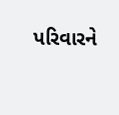પરિવારને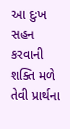આ દુઃખ સહન કરવાની શક્તિ મળે તેવી પ્રાર્થના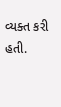વ્યક્ત કરી હતી.